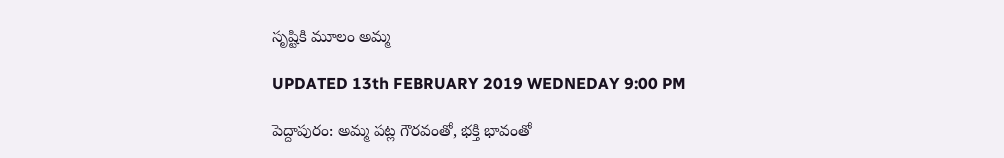సృష్టికి మూలం అమ్మ

UPDATED 13th FEBRUARY 2019 WEDNEDAY 9:00 PM

పెద్దాపురం: అమ్మ పట్ల గౌరవంతో, భక్తి భావంతో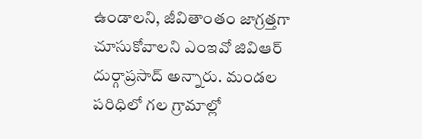ఉండాలని, జీవితాంతం జాగ్రత్తగా చూసుకోవాలని ఎంఇవో జివిఆర్ దుర్గాప్రసాద్ అన్నారు. మండల పరిధిలో గల గ్రామాల్లో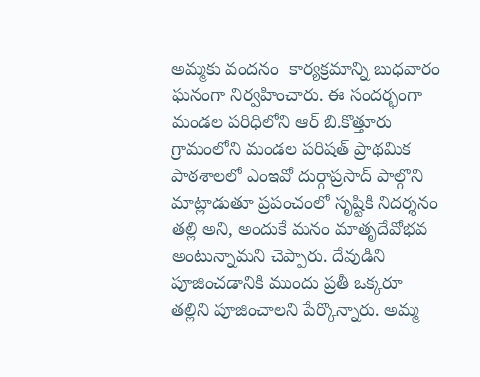అమ్మకు వందనం  కార్యక్రమాన్ని బుధవారం ఘనంగా నిర్వహించారు. ఈ సందర్భంగా మండల పరిధిలోని ఆర్ బి.కొత్తూరు గ్రామంలోని మండల పరిషత్ ప్రాథమిక పాఠశాలలో ఎంఇవో దుర్గాప్రసాద్ పాల్గొని మాట్లాడుతూ ప్రపంచంలో సృష్టికి నిదర్శనం తల్లి అని, అందుకే మనం మాతృదేవోభవ అంటున్నామని చెప్పారు. దేవుడిని పూజించడానికి ముందు ప్రతీ ఒక్కరూ తల్లిని పూజించాలని పేర్కొన్నారు. అమ్మ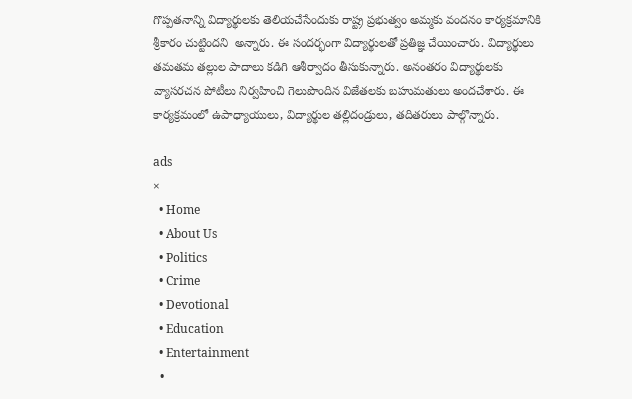గొప్పతనాన్ని విద్యార్థులకు తెలియచేసేందుకు రాష్ట్ర ప్రభుత్వం అమ్మకు వందనం కార్యక్రమానికి శ్రీకారం చుట్టిందని  అన్నారు. ఈ సందర్భంగా విద్యార్థులతో ప్రతిజ్ఞ చేయించారు. విద్యార్థులు తమతమ తల్లుల పాదాలు కడిగి ఆశీర్వాదం తీసుకున్నారు. అనంతరం విద్యార్థులకు వ్యాసరచన పోటీలు నిర్వహించి గెలుపొందిన విజేతలకు బహుమతులు అందచేశారు. ఈ కార్యక్రమంలో ఉపాధ్యాయులు, విద్యార్థుల తల్లిదండ్రులు, తదితరులు పాల్గొన్నారు.

ads
×
  • Home
  • About Us
  • Politics
  • Crime
  • Devotional
  • Education
  • Entertainment
  •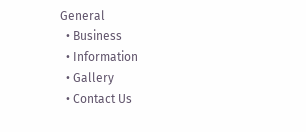General
  • Business
  • Information
  • Gallery
  • Contact Us